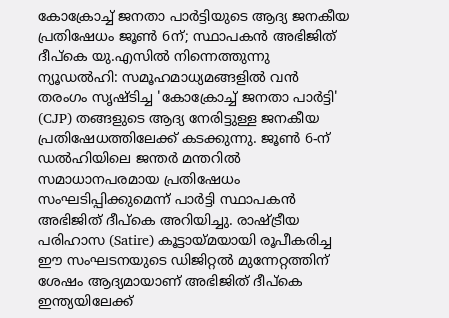കോക്രോച്ച് ജനതാ പാർട്ടിയുടെ ആദ്യ ജനകീയ പ്രതിഷേധം ജൂൺ 6ന്; സ്ഥാപകൻ അഭിജിത് ദീപ്കെ യു.എസിൽ നിന്നെത്തുന്നു
ന്യൂഡൽഹി: സമൂഹമാധ്യമങ്ങളിൽ വൻ തരംഗം സൃഷ്ടിച്ച 'കോക്രോച്ച് ജനതാ പാർട്ടി' (CJP) തങ്ങളുടെ ആദ്യ നേരിട്ടുള്ള ജനകീയ പ്രതിഷേധത്തിലേക്ക് കടക്കുന്നു. ജൂൺ 6-ന് ഡൽഹിയിലെ ജന്തർ മന്തറിൽ സമാധാനപരമായ പ്രതിഷേധം സംഘടിപ്പിക്കുമെന്ന് പാർട്ടി സ്ഥാപകൻ അഭിജിത് ദീപ്കെ അറിയിച്ചു. രാഷ്ട്രീയ പരിഹാസ (Satire) കൂട്ടായ്മയായി രൂപീകരിച്ച ഈ സംഘടനയുടെ ഡിജിറ്റൽ മുന്നേറ്റത്തിന് ശേഷം ആദ്യമായാണ് അഭിജിത് ദീപ്കെ ഇന്ത്യയിലേക്ക്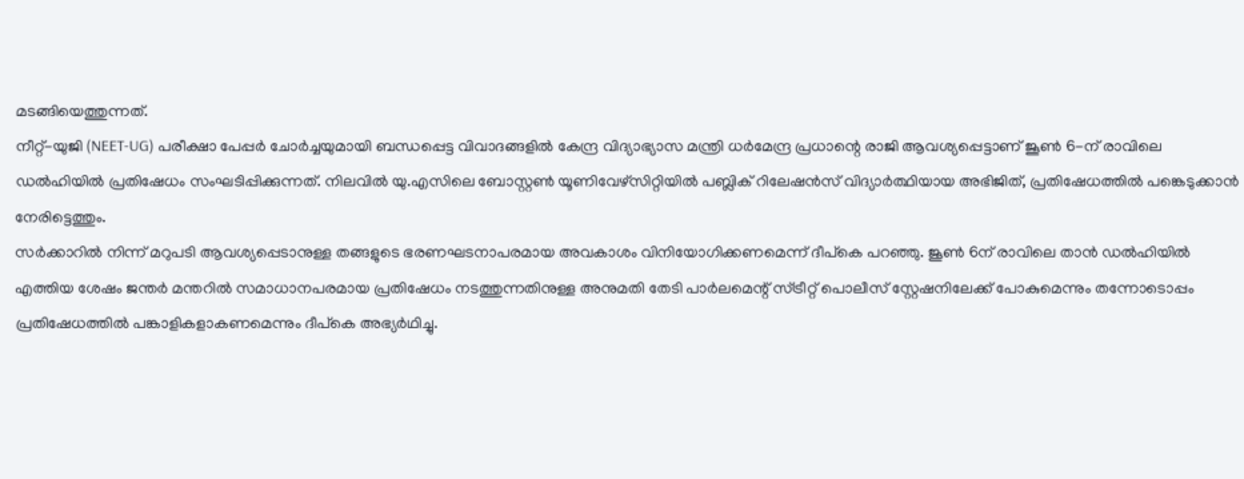മടങ്ങിയെത്തുന്നത്.
നീറ്റ്-യുജി (NEET-UG) പരീക്ഷാ പേപ്പർ ചോർച്ചയുമായി ബന്ധപ്പെട്ട വിവാദങ്ങളിൽ കേന്ദ്ര വിദ്യാഭ്യാസ മന്ത്രി ധർമേന്ദ്ര പ്രധാന്റെ രാജി ആവശ്യപ്പെട്ടാണ് ജൂൺ 6-ന് രാവിലെ ഡൽഹിയിൽ പ്രതിഷേധം സംഘടിപ്പിക്കുന്നത്. നിലവിൽ യു.എസിലെ ബോസ്റ്റൺ യൂണിവേഴ്സിറ്റിയിൽ പബ്ലിക് റിലേഷൻസ് വിദ്യാർത്ഥിയായ അഭിജിത്, പ്രതിഷേധത്തിൽ പങ്കെടുക്കാൻ നേരിട്ടെത്തും.
സർക്കാറിൽ നിന്ന് മറുപടി ആവശ്യപ്പെടാനുള്ള തങ്ങളുടെ ഭരണഘടനാപരമായ അവകാശം വിനിയോഗിക്കണമെന്ന് ദീപ്കെ പറഞ്ഞു. ജൂൺ 6ന് രാവിലെ താൻ ഡൽഹിയിൽ എത്തിയ ശേഷം ജന്തർ മന്തറിൽ സമാധാനപരമായ പ്രതിഷേധം നടത്തുന്നതിനുള്ള അനുമതി തേടി പാർലമെന്റ് സ്ട്രീറ്റ് പൊലീസ് സ്റ്റേഷനിലേക്ക് പോകുമെന്നും തന്നോടൊപ്പം പ്രതിഷേധത്തിൽ പങ്കാളികളാകണമെന്നും ദീപ്കെ അഭ്യർഥിച്ചു.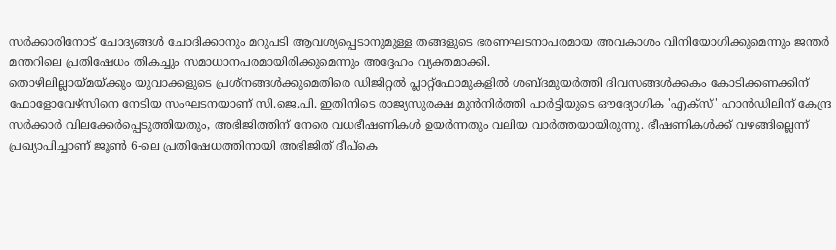സർക്കാരിനോട് ചോദ്യങ്ങൾ ചോദിക്കാനും മറുപടി ആവശ്യപ്പെടാനുമുള്ള തങ്ങളുടെ ഭരണഘടനാപരമായ അവകാശം വിനിയോഗിക്കുമെന്നും ജന്തർ മന്തറിലെ പ്രതിഷേധം തികച്ചും സമാധാനപരമായിരിക്കുമെന്നും അദ്ദേഹം വ്യക്തമാക്കി.
തൊഴിലില്ലായ്മയ്ക്കും യുവാക്കളുടെ പ്രശ്നങ്ങൾക്കുമെതിരെ ഡിജിറ്റൽ പ്ലാറ്റ്ഫോമുകളിൽ ശബ്ദമുയർത്തി ദിവസങ്ങൾക്കകം കോടിക്കണക്കിന് ഫോളോവേഴ്സിനെ നേടിയ സംഘടനയാണ് സി.ജെ.പി. ഇതിനിടെ രാജ്യസുരക്ഷ മുൻനിർത്തി പാർട്ടിയുടെ ഔദ്യോഗിക 'എക്സ്' ഹാൻഡിലിന് കേന്ദ്ര സർക്കാർ വിലക്കേർപ്പെടുത്തിയതും, അഭിജിത്തിന് നേരെ വധഭീഷണികൾ ഉയർന്നതും വലിയ വാർത്തയായിരുന്നു. ഭീഷണികൾക്ക് വഴങ്ങില്ലെന്ന് പ്രഖ്യാപിച്ചാണ് ജൂൺ 6-ലെ പ്രതിഷേധത്തിനായി അഭിജിത് ദീപ്കെ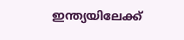ഇന്ത്യയിലേക്ക്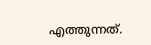എത്തുന്നത്.